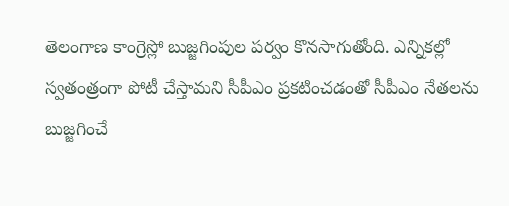తెలంగాణ కాంగ్రెస్లో బుజ్జగింపుల పర్వం కొనసాగుతోంది. ఎన్నికల్లో స్వతంత్రంగా పోటీ చేస్తామని సీపీఎం ప్రకటించడంతో సీపీఎం నేతలను బుజ్జగించే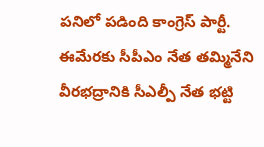పనిలో పడింది కాంగ్రెస్ పార్టీ. ఈమేరకు సీపీఎం నేత తమ్మినేని వీరభద్రానికి సీఎల్పీ నేత భట్టి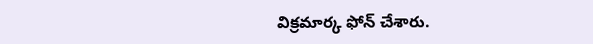విక్రమార్క ఫోన్ చేశారు.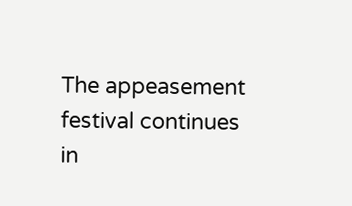The appeasement festival continues in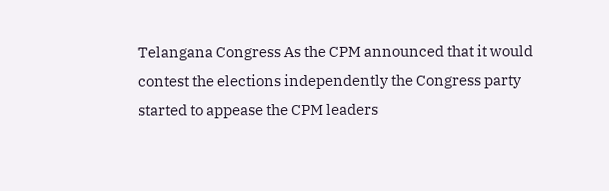Telangana Congress As the CPM announced that it would contest the elections independently the Congress party started to appease the CPM leaders